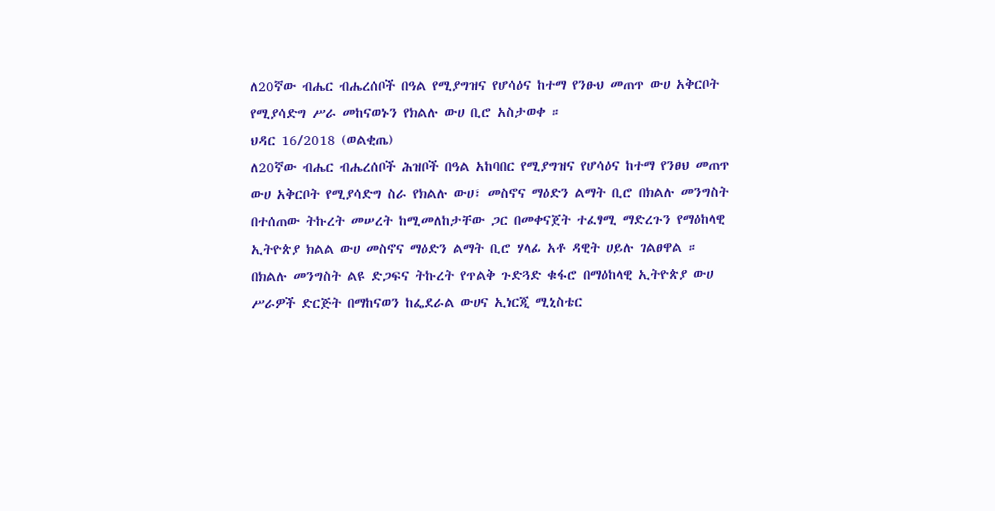ለ20ኛው ብሔር ብሔረሰቦች በዓል የሚያግዝና የሆሳዕና ከተማ የንፁህ መጠጥ ውሀ አቅርቦት የሚያሳድግ ሥራ መከናወኑን የክልሉ ውሀ ቢሮ አስታወቀ ።
ህዳር 16/2018 (ወልቂጤ)
ለ20ኛው ብሔር ብሔረሰቦች ሕዝቦች በዓል አከባበር የሚያግዝና የሆሳዕና ከተማ የንፀህ መጠጥ ውሀ አቅርቦት የሚያሳድግ ስራ የክልሉ ውሀ፣ መስኖና ማዕድን ልማት ቢሮ በክልሉ መንግስት በተሰጠው ትኩረት መሠረት ከሚመለከታቸው ጋር በመቀናጀት ተፈፃሚ ማድረጉን የማዕከላዊ ኢትዮጵያ ክልል ውሀ መስኖና ማዕድን ልማት ቢሮ ሃላፊ አቶ ዳዊት ሀይሉ ገልፀዋል ።
በክልሉ መንግስት ልዩ ድጋፍና ትኩረት የጥልቅ ጉድጓድ ቁፋሮ በማዕከላዊ ኢትዮጵያ ውሀ ሥራዎች ድርጅት በማከናወን ከፌደራል ውሀና ኢነርጂ ሚኒስቴር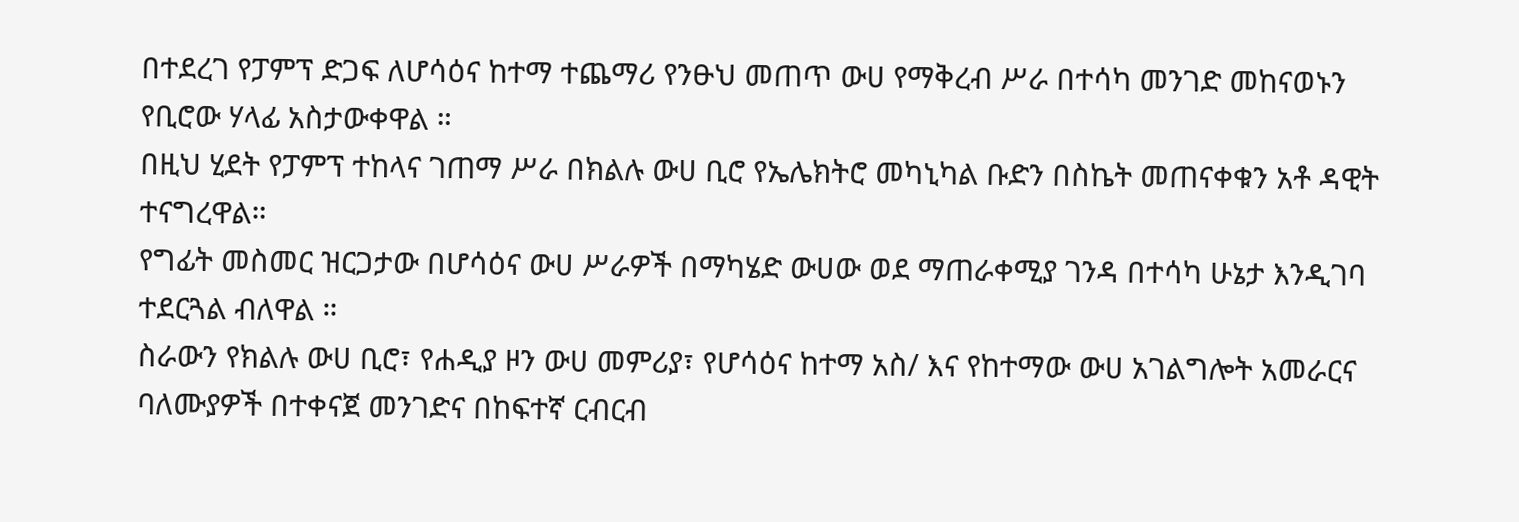በተደረገ የፓምፕ ድጋፍ ለሆሳዕና ከተማ ተጨማሪ የንፁህ መጠጥ ውሀ የማቅረብ ሥራ በተሳካ መንገድ መከናወኑን የቢሮው ሃላፊ አስታውቀዋል ።
በዚህ ሂደት የፓምፕ ተከላና ገጠማ ሥራ በክልሉ ውሀ ቢሮ የኤሌክትሮ መካኒካል ቡድን በስኬት መጠናቀቁን አቶ ዳዊት ተናግረዋል።
የግፊት መስመር ዝርጋታው በሆሳዕና ውሀ ሥራዎች በማካሄድ ውሀው ወደ ማጠራቀሚያ ገንዳ በተሳካ ሁኔታ እንዲገባ ተደርጓል ብለዋል ።
ስራውን የክልሉ ውሀ ቢሮ፣ የሐዲያ ዞን ውሀ መምሪያ፣ የሆሳዕና ከተማ አስ/ እና የከተማው ውሀ አገልግሎት አመራርና ባለሙያዎች በተቀናጀ መንገድና በከፍተኛ ርብርብ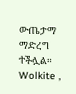ውጤታማ ማድረግ ተችሏል።
Wolkite ,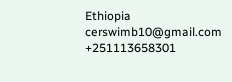Ethiopia
cerswimb10@gmail.com
+251113658301